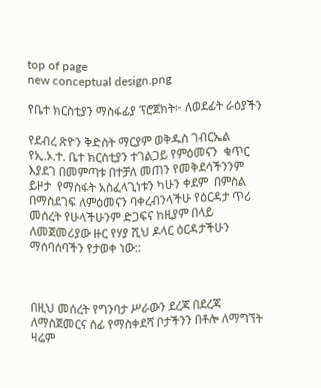top of page
new conceptual design.png

የቤተ ክርስቲያን ማስፋፊያ ፕሮጀክት፦ ለወደፊት ራዕያችን

የደብረ ጽዮን ቅድስት ማርያም ወቅዱስ ገብርኤል የኢ.ኦ.ተ. ቤተ ክርስቲያን ተገልጋይ የምዕመናን  ቁጥር እያደገ በመምጣቱ በተቻለ መጠን የመቅደሳችንንም ይዞታ  የማስፋት አስፈላጊነቱን ካሁን ቀደም  በምስል በማስደገፍ ለምዕመናን ባቀረብንላችሁ የዕርዳታ ጥሪ መሰረት የሁላችሁንም ድጋፍና ከዚያም በላይ ለመጀመሪያው ዙር የሃያ ሺህ ዶላር ዕርዳታችሁን ማሰባሰባችን የታወቀ ነው::



በዚህ መሰረት የግንባታ ሥራውን ደረጃ በደረጃ ለማስጀመርና ሰፊ የማስቀደሻ ቦታችንን በቶሎ ለማግኘት ዛሬም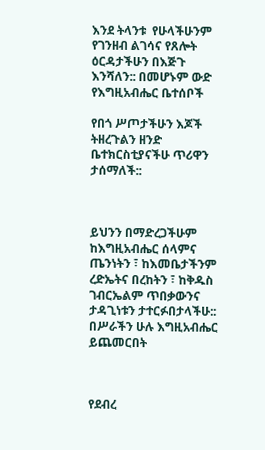እንደ ትላንቱ  የሁላችሁንም የገንዘብ ልገሳና የጸሎት ዕርዳታችሁን በእጅጉ እንሻለን:: በመሆኑም ውድ የእግዚአብሔር ቤተሰቦች

የበጎ ሥጦታችሁን እጆች ትዘረጉልን ዘንድ ቤተክርስቲያናችሁ ጥሪዋን ታሰማለች::



ይህንን በማድረጋችሁም ከእግዚአብሔር ሰላምና ጤንነትን ፣ ከእመቤታችንም ረድኤትና በረከትን ፣ ከቅዱስ ገብርኤልም ጥበቃውንና ታዳጊነቱን ታተርፉበታላችሁ:: በሥራችን ሁሉ እግዚአብሔር ይጨመርበት



የደብረ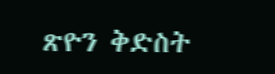ጽዮን ቅድስት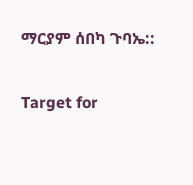ማርያም ሰበካ ጉባኤ::

Target for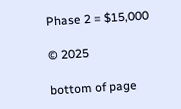Phase 2 = $15,000

© 2025

bottom of page